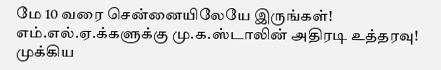மே 10 வரை சென்னையிலேயே இருங்கள்! எம்.எல்.ஏ.க்களுக்கு மு.க.ஸ்டாலின் அதிரடி உத்தரவு!
முக்கிய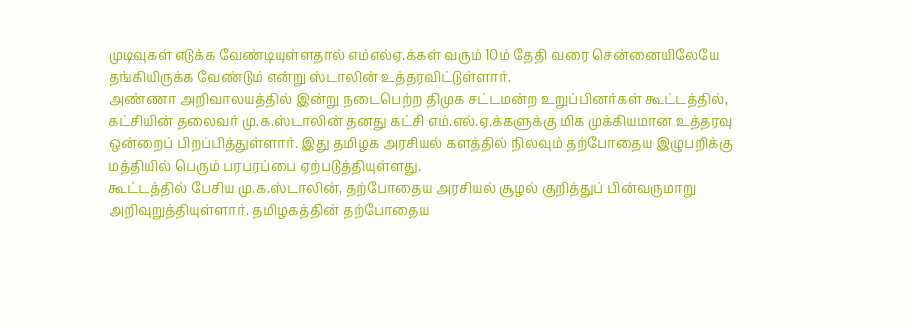முடிவுகள் எடுக்க வேண்டியுள்ளதால் எம்எல்ஏ.க்கள் வரும் 10ம் தேதி வரை சென்னையிலேயே தங்கியிருக்க வேண்டும் என்று ஸ்டாலின் உத்தரவிட்டுள்ளார்.
அண்ணா அறிவாலயத்தில் இன்று நடைபெற்ற திமுக சட்டமன்ற உறுப்பினர்கள் கூட்டத்தில், கட்சியின் தலைவர் மு.க.ஸ்டாலின் தனது கட்சி எம்.எல்.ஏ.க்களுக்கு மிக முக்கியமான உத்தரவு ஒன்றைப் பிறப்பித்துள்ளார். இது தமிழக அரசியல் களத்தில் நிலவும் தற்போதைய இழுபறிக்கு மத்தியில் பெரும் பரபரப்பை ஏற்படுத்தியுள்ளது.
கூட்டத்தில் பேசிய மு.க.ஸ்டாலின், தற்போதைய அரசியல் சூழல் குறித்துப் பின்வருமாறு அறிவுறுத்தியுள்ளார். தமிழகத்தின் தற்போதைய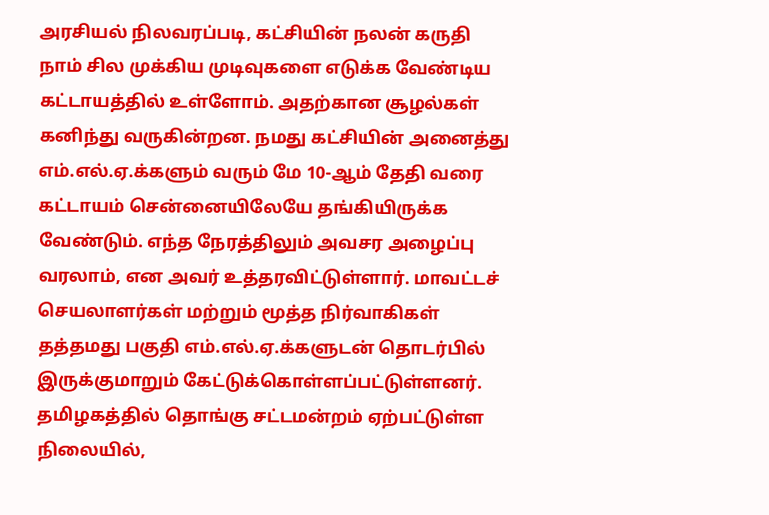அரசியல் நிலவரப்படி, கட்சியின் நலன் கருதி நாம் சில முக்கிய முடிவுகளை எடுக்க வேண்டிய கட்டாயத்தில் உள்ளோம். அதற்கான சூழல்கள் கனிந்து வருகின்றன. நமது கட்சியின் அனைத்து எம்.எல்.ஏ.க்களும் வரும் மே 10-ஆம் தேதி வரை கட்டாயம் சென்னையிலேயே தங்கியிருக்க வேண்டும். எந்த நேரத்திலும் அவசர அழைப்பு வரலாம், என அவர் உத்தரவிட்டுள்ளார். மாவட்டச் செயலாளர்கள் மற்றும் மூத்த நிர்வாகிகள் தத்தமது பகுதி எம்.எல்.ஏ.க்களுடன் தொடர்பில் இருக்குமாறும் கேட்டுக்கொள்ளப்பட்டுள்ளனர்.
தமிழகத்தில் தொங்கு சட்டமன்றம் ஏற்பட்டுள்ள நிலையில்,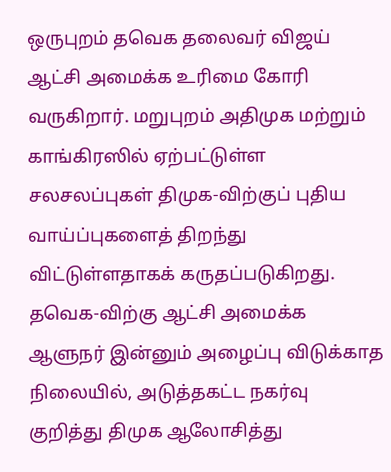ஒருபுறம் தவெக தலைவர் விஜய் ஆட்சி அமைக்க உரிமை கோரி வருகிறார். மறுபுறம் அதிமுக மற்றும் காங்கிரஸில் ஏற்பட்டுள்ள சலசலப்புகள் திமுக-விற்குப் புதிய வாய்ப்புகளைத் திறந்து விட்டுள்ளதாகக் கருதப்படுகிறது. தவெக-விற்கு ஆட்சி அமைக்க ஆளுநர் இன்னும் அழைப்பு விடுக்காத நிலையில், அடுத்தகட்ட நகர்வு குறித்து திமுக ஆலோசித்து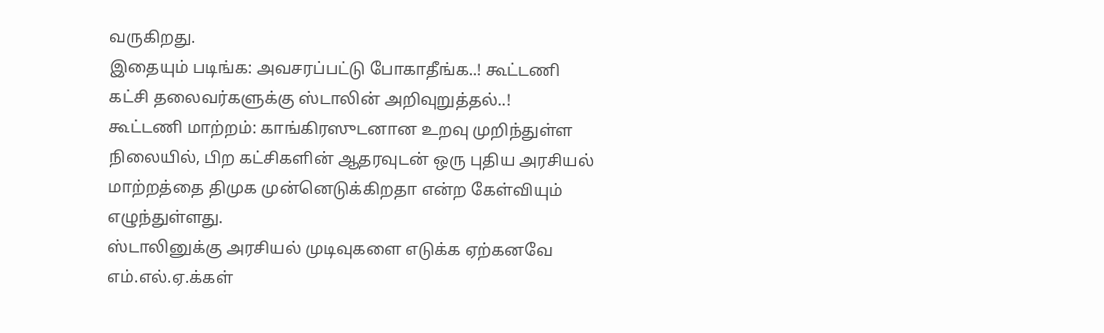வருகிறது.
இதையும் படிங்க: அவசரப்பட்டு போகாதீங்க..! கூட்டணி கட்சி தலைவர்களுக்கு ஸ்டாலின் அறிவுறுத்தல்..!
கூட்டணி மாற்றம்: காங்கிரஸுடனான உறவு முறிந்துள்ள நிலையில், பிற கட்சிகளின் ஆதரவுடன் ஒரு புதிய அரசியல் மாற்றத்தை திமுக முன்னெடுக்கிறதா என்ற கேள்வியும் எழுந்துள்ளது.
ஸ்டாலினுக்கு அரசியல் முடிவுகளை எடுக்க ஏற்கனவே எம்.எல்.ஏ.க்கள்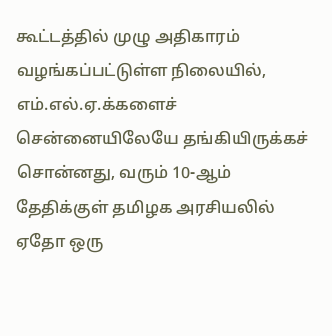கூட்டத்தில் முழு அதிகாரம் வழங்கப்பட்டுள்ள நிலையில், எம்.எல்.ஏ.க்களைச் சென்னையிலேயே தங்கியிருக்கச் சொன்னது, வரும் 10-ஆம் தேதிக்குள் தமிழக அரசியலில் ஏதோ ஒரு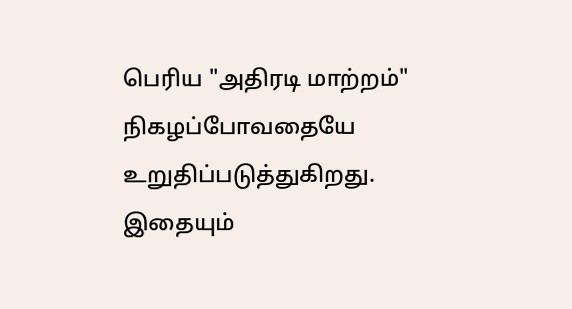பெரிய "அதிரடி மாற்றம்" நிகழப்போவதையே உறுதிப்படுத்துகிறது.
இதையும்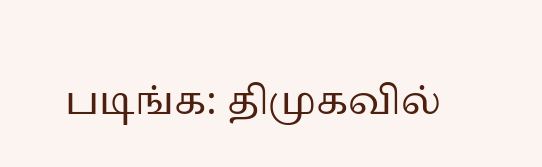படிங்க: திமுகவில்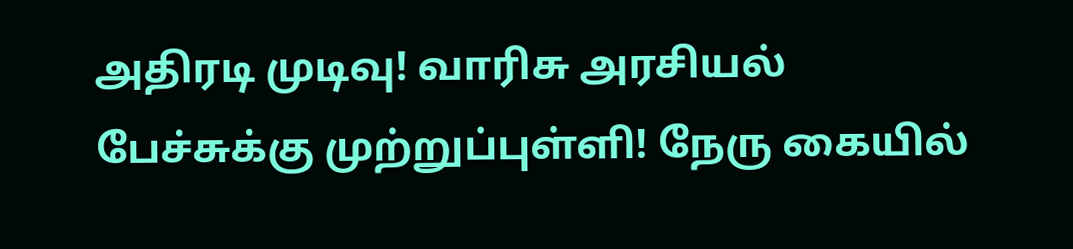அதிரடி முடிவு! வாரிசு அரசியல் பேச்சுக்கு முற்றுப்புள்ளி! நேரு கையில்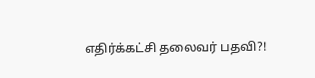எதிர்க்கட்சி தலைவர் பதவி?!